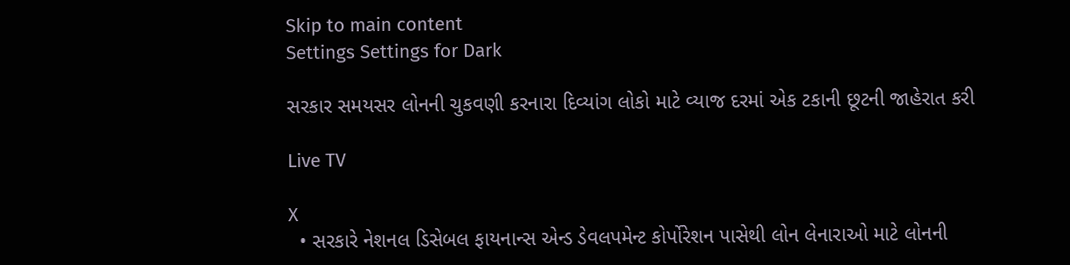Skip to main content
Settings Settings for Dark

સરકાર સમયસર લોનની ચુકવણી કરનારા દિવ્યાંગ લોકો માટે વ્યાજ દરમાં એક ટકાની છૂટની જાહેરાત કરી

Live TV

X
  • સરકારે નેશનલ ડિસેબલ ફાયનાન્સ એન્ડ ડેવલપમેન્ટ કોર્પોરેશન પાસેથી લોન લેનારાઓ માટે લોનની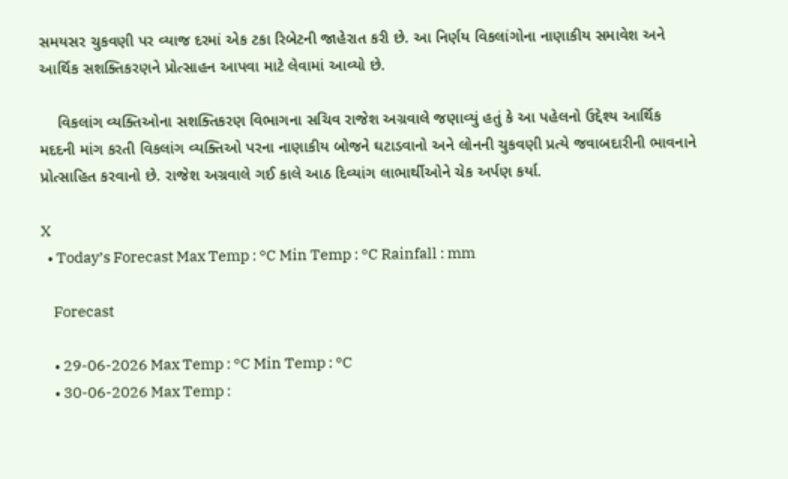સમયસર ચુકવણી પર વ્યાજ દરમાં એક ટકા રિબેટની જાહેરાત કરી છે. આ નિર્ણય વિકલાંગોના નાણાકીય સમાવેશ અને આર્થિક સશક્તિકરણને પ્રોત્સાહન આપવા માટે લેવામાં આવ્યો છે.

    વિકલાંગ વ્યક્તિઓના સશક્તિકરણ વિભાગના સચિવ રાજેશ અગ્રવાલે જણાવ્યું હતું કે આ પહેલનો ઉદ્દેશ્ય આર્થિક મદદની માંગ કરતી વિકલાંગ વ્યક્તિઓ પરના નાણાકીય બોજને ઘટાડવાનો અને લોનની ચુકવણી પ્રત્યે જવાબદારીની ભાવનાને પ્રોત્સાહિત કરવાનો છે. રાજેશ અગ્રવાલે ગઈ કાલે આઠ દિવ્યાંગ લાભાર્થીઓને ચેક અર્પણ કર્યા.

X
  • Today’s Forecast Max Temp : °C Min Temp : °C Rainfall : mm

    Forecast

    • 29-06-2026 Max Temp : °C Min Temp : °C
    • 30-06-2026 Max Temp :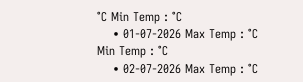°C Min Temp : °C
    • 01-07-2026 Max Temp : °C Min Temp : °C
    • 02-07-2026 Max Temp : °C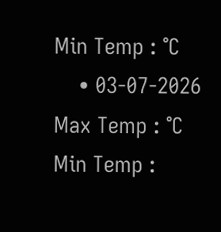Min Temp : °C
    • 03-07-2026 Max Temp : °C Min Temp :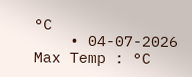°C
    • 04-07-2026 Max Temp : °C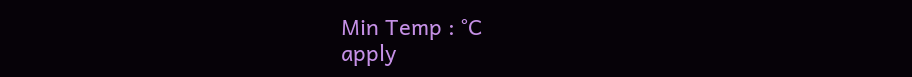Min Temp : °C
apply